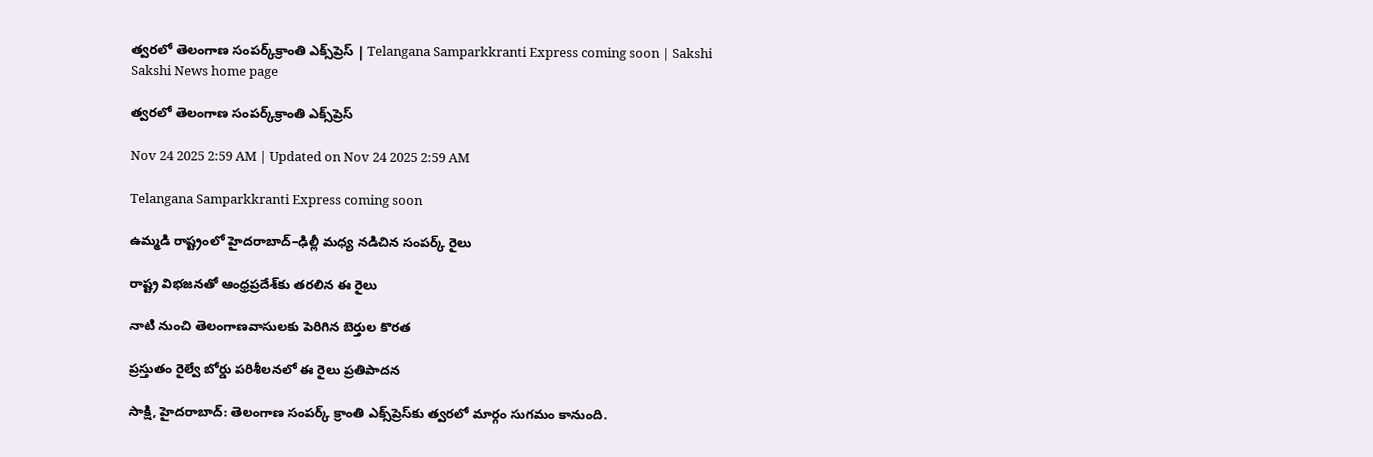త్వరలో తెలంగాణ సంపర్క్‌క్రాంతి ఎక్స్‌ప్రెస్‌ | Telangana Samparkkranti Express coming soon | Sakshi
Sakshi News home page

త్వరలో తెలంగాణ సంపర్క్‌క్రాంతి ఎక్స్‌ప్రెస్‌

Nov 24 2025 2:59 AM | Updated on Nov 24 2025 2:59 AM

Telangana Samparkkranti Express coming soon

ఉమ్మడి రాష్ట్రంలో హైదరాబాద్‌–ఢిల్లీ మధ్య నడిచిన సంపర్క్‌ రైలు

రాష్ట్ర విభజనతో ఆంధ్రప్రదేశ్‌కు తరలిన ఈ రైలు

నాటి నుంచి తెలంగాణవాసులకు పెరిగిన బెర్తుల కొరత

ప్రస్తుతం రైల్వే బోర్డు పరిశీలనలో ఈ రైలు ప్రతిపాదన

సాక్షి, హైదరాబాద్‌: తెలంగాణ సంపర్క్‌ క్రాంతి ఎక్స్‌ప్రెస్‌కు త్వరలో మార్గం సుగమం కానుంది.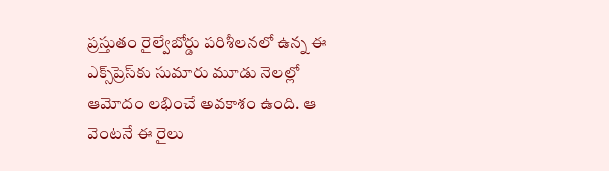ప్రస్తుతం రైల్వేబోర్డు పరిశీలనలో ఉన్న ఈ ఎక్స్‌ప్రెస్‌కు సుమారు మూడు నెలల్లో ఆమోదం లభించే అవకాశం ఉంది. ఆ వెంటనే ఈ రైలు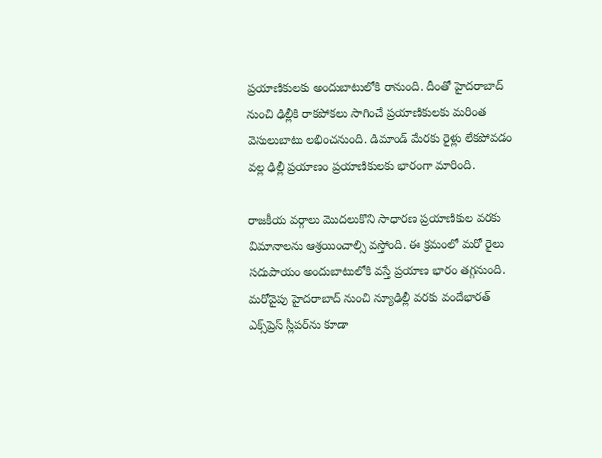ప్రయాణికులకు అందుబాటులోకి రానుంది. దీంతో హైదరాబాద్‌ నుంచి ఢిల్లీకి రాకపోకలు సాగించే ప్రయాణికులకు మరింత వెసులుబాటు లభించనుంది. డిమాండ్‌ మేరకు రైళ్లు లేకపోవడం వల్ల ఢిల్లీ ప్రయాణం ప్రయాణికులకు భారంగా మారింది.

రాజకీయ వర్గాలు మొదలుకొని సాధారణ ప్రయాణికుల వరకు విమానాలను ఆశ్రయించాల్సి వస్తోంది. ఈ క్రమంలో మరో రైలు సదుపాయం అందుబాటులోకి వస్తే ప్రయాణ భారం తగ్గనుంది. మరోవైపు హైదరాబాద్‌ నుంచి న్యూఢిల్లీ వరకు వందేభారత్‌ ఎక్స్‌ప్రెస్‌ స్లీపర్‌ను కూడా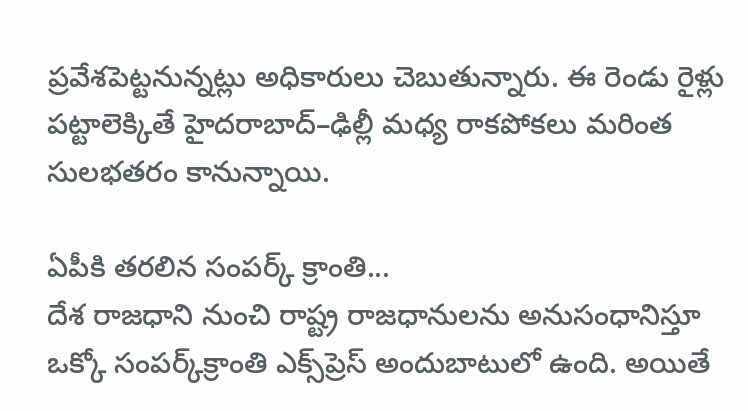ప్రవేశపెట్టనున్నట్లు అధికారులు చెబుతున్నారు. ఈ రెండు రైళ్లు పట్టాలెక్కితే హైదరాబాద్‌–ఢిల్లీ మధ్య రాకపోకలు మరింత సులభతరం కానున్నాయి.

ఏపీకి తరలిన సంపర్క్‌ క్రాంతి...
దేశ రాజధాని నుంచి రాష్ట్ర రాజధానులను అనుసంధానిస్తూ ఒక్కో సంపర్క్‌క్రాంతి ఎక్స్‌ప్రెస్‌ అందుబాటులో ఉంది. అయితే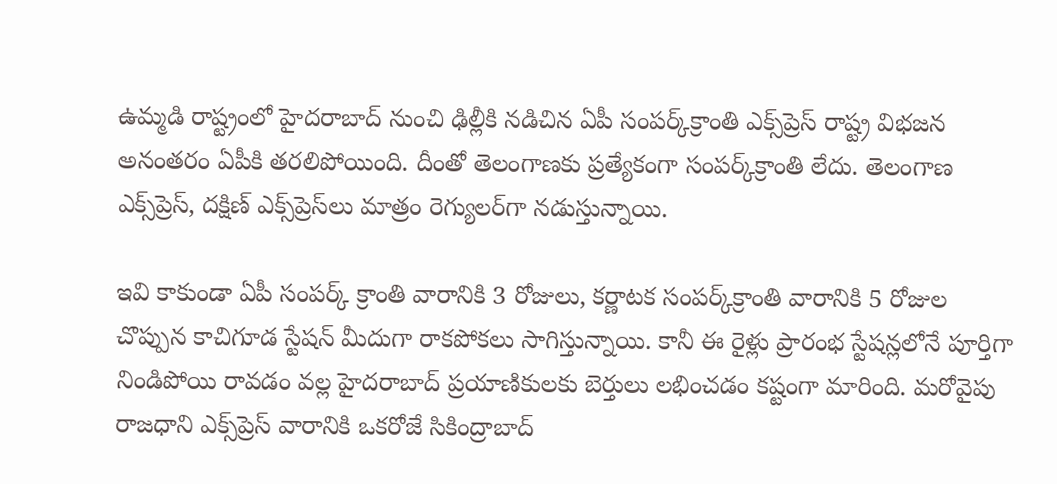ఉమ్మడి రాష్ట్రంలో హైదరాబాద్‌ నుంచి ఢిల్లీకి నడిచిన ఏపీ సంపర్క్‌క్రాంతి ఎక్స్‌ప్రెస్‌ రాష్ట్ర విభజన అనంతరం ఏపీకి తరలిపోయింది. దీంతో తెలంగాణకు ప్రత్యేకంగా సంపర్క్‌క్రాంతి లేదు. తెలంగాణ ఎక్స్‌ప్రెస్, దక్షిణ్‌ ఎక్స్‌ప్రెస్‌లు మాత్రం రెగ్యులర్‌గా నడుస్తున్నాయి.

ఇవి కాకుండా ఏపీ సంపర్క్‌ క్రాంతి వారానికి 3 రోజులు, కర్ణాటక సంపర్క్‌క్రాంతి వారానికి 5 రోజుల చొప్పున కాచిగూడ స్టేషన్‌ మీదుగా రాకపోకలు సాగిస్తున్నాయి. కానీ ఈ రైళ్లు ప్రారంభ స్టేషన్లలోనే పూర్తిగా నిండిపోయి రావడం వల్ల హైదరాబాద్‌ ప్రయాణికులకు బెర్తులు లభించడం కష్టంగా మారింది. మరోవైపు రాజధాని ఎక్స్‌ప్రెస్‌ వారానికి ఒకరోజే సికింద్రాబాద్‌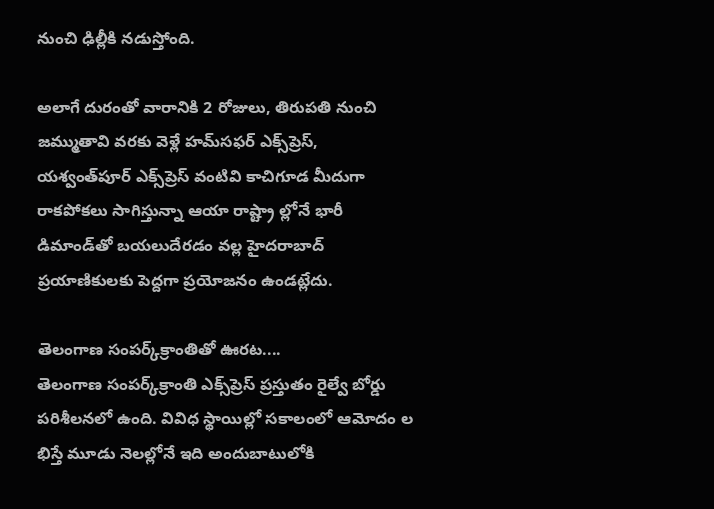నుంచి ఢిల్లీకి నడుస్తోంది.

అలాగే దురంతో వారానికి 2 రోజులు, తిరుపతి నుంచి జమ్ముతావి వరకు వెళ్లే హమ్‌సఫర్‌ ఎక్స్‌ప్రెస్, యశ్వంత్‌పూర్‌ ఎక్స్‌ప్రెస్‌ వంటివి కాచిగూడ మీదుగా రాకపోకలు సాగిస్తున్నా ఆయా రాష్ట్రా ల్లోనే భారీ డిమాండ్‌తో బయలుదేరడం వల్ల హైదరాబాద్‌ ప్రయాణికులకు పెద్దగా ప్రయోజనం ఉండట్లేదు.

తెలంగాణ సంపర్క్‌క్రాంతితో ఊరట....
తెలంగాణ సంపర్క్‌క్రాంతి ఎక్స్‌ప్రెస్‌ ప్రస్తుతం రైల్వే బోర్డు పరిశీలనలో ఉంది. వివిధ స్థాయిల్లో సకాలంలో ఆమోదం ల భిస్తే మూడు నెలల్లోనే ఇది అందుబాటులోకి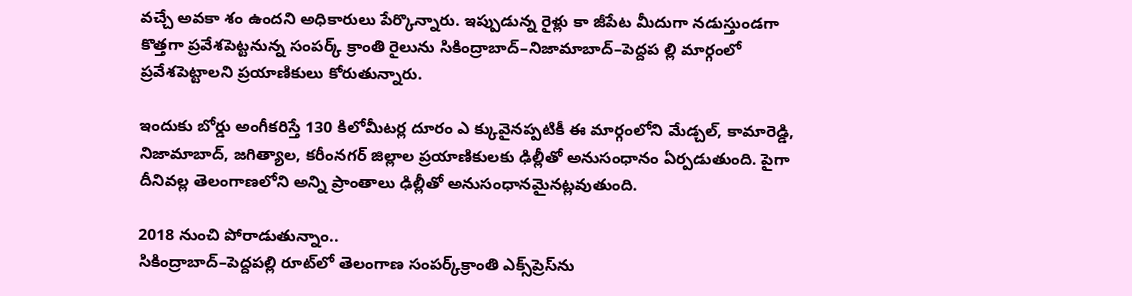వచ్చే అవకా శం ఉందని అధికారులు పేర్కొన్నారు. ఇప్పుడున్న రైళ్లు కా జీపేట మీదుగా నడుస్తుండగా కొత్తగా ప్రవేశపెట్టనున్న సంపర్క్‌ క్రాంతి రైలును సికింద్రాబాద్‌–నిజామాబాద్‌–పెద్దప ల్లి మార్గంలో ప్రవేశపెట్టాలని ప్రయాణికులు కోరుతున్నారు.

ఇందుకు బోర్డు అంగీకరిస్తే 130 కిలోమీటర్ల దూరం ఎ క్కువైనప్పటికీ ఈ మార్గంలోని మేడ్చల్, కామారెడ్డి, నిజామాబాద్, జగిత్యాల, కరీంనగర్‌ జిల్లాల ప్రయాణికులకు ఢిల్లీతో అనుసంధానం ఏర్పడుతుంది. పైగా దీనివల్ల తెలంగాణలోని అన్ని ప్రాంతాలు ఢిల్లీతో అనుసంధానమైనట్లవుతుంది.

2018 నుంచి పోరాడుతున్నాం..
సికింద్రాబాద్‌–పెద్దపల్లి రూట్‌లో తెలంగాణ సంపర్క్‌క్రాంతి ఎక్స్‌ప్రెస్‌ను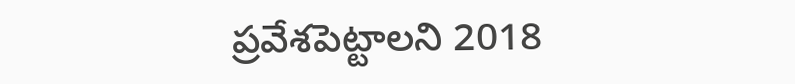ప్రవేశపెట్టాలని 2018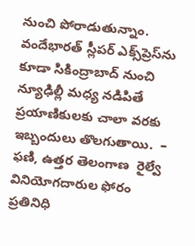నుంచి పోరాడుతున్నాం. వందేభారత్‌ స్లీపర్‌ ఎక్స్‌ప్రెస్‌ను కూడా సికింద్రాబాద్‌ నుంచి న్యూఢిల్లీ మధ్య నడిపితే ప్రయాణికులకు చాలా వరకు ఇబ్బందులు తొలగుతాయి.  – ఫణి, ఉత్తర తెలంగాణ  రైల్వే వినియోగదారుల ఫోరం ప్రతినిధి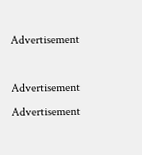Advertisement

Advertisement
Advertisement